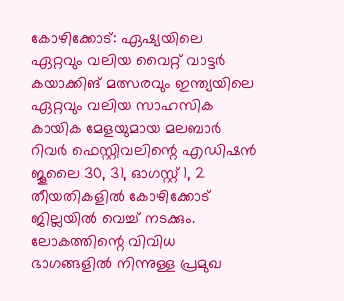കോഴിക്കോട്: ഏഷ്യയിലെ ഏറ്റവും വലിയ വൈറ്റ് വാട്ടർ കയാക്കിങ് മത്സരവും ഇന്ത്യയിലെ ഏറ്റവും വലിയ സാഹസിക കായിക മേളയുമായ മലബാർ റിവർ ഫെസ്റ്റിവലിന്റെ എഡിഷൻ ജൂലൈ 30, 31, ഓഗസ്റ്റ് 1, 2 തീയതികളിൽ കോഴിക്കോട് ജില്ലയിൽ വെച്ച് നടക്കും. ലോകത്തിന്റെ വിവിധ ഭാഗങ്ങളിൽ നിന്നുള്ള പ്രമുഖ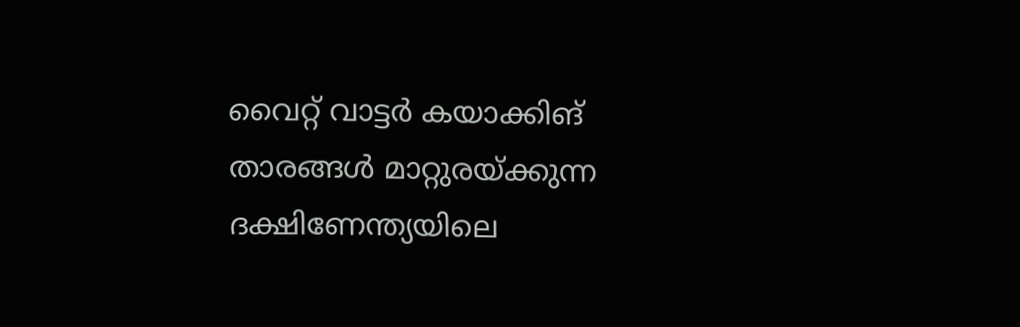വൈറ്റ് വാട്ടർ കയാക്കിങ് താരങ്ങൾ മാറ്റുരയ്ക്കുന്ന ദക്ഷിണേന്ത്യയിലെ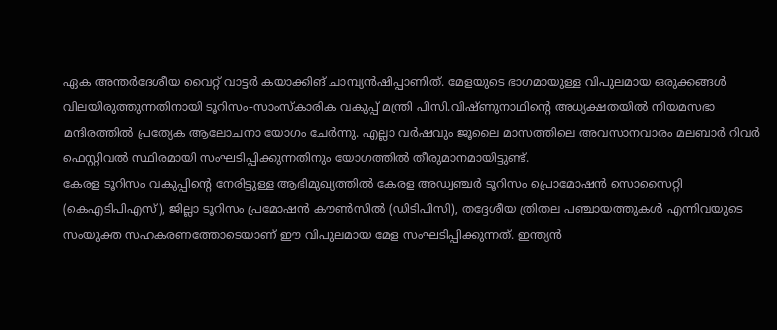ഏക അന്തർദേശീയ വൈറ്റ് വാട്ടർ കയാക്കിങ് ചാമ്പ്യൻഷിപ്പാണിത്. മേളയുടെ ഭാഗമായുള്ള വിപുലമായ ഒരുക്കങ്ങൾ വിലയിരുത്തുന്നതിനായി ടൂറിസം-സാംസ്കാരിക വകുപ്പ് മന്ത്രി പിസി.വിഷ്ണുനാഥിന്റെ അധ്യക്ഷതയിൽ നിയമസഭാ മന്ദിരത്തിൽ പ്രത്യേക ആലോചനാ യോഗം ചേർന്നു. എല്ലാ വർഷവും ജൂലൈ മാസത്തിലെ അവസാനവാരം മലബാർ റിവർ ഫെസ്റ്റിവൽ സ്ഥിരമായി സംഘടിപ്പിക്കുന്നതിനും യോഗത്തിൽ തീരുമാനമായിട്ടുണ്ട്.
കേരള ടൂറിസം വകുപ്പിന്റെ നേരിട്ടുള്ള ആഭിമുഖ്യത്തിൽ കേരള അഡ്വഞ്ചർ ടൂറിസം പ്രൊമോഷൻ സൊസൈറ്റി (കെഎടിപിഎസ്), ജില്ലാ ടൂറിസം പ്രമോഷൻ കൗൺസിൽ (ഡിടിപിസി), തദ്ദേശീയ ത്രിതല പഞ്ചായത്തുകൾ എന്നിവയുടെ സംയുക്ത സഹകരണത്തോടെയാണ് ഈ വിപുലമായ മേള സംഘടിപ്പിക്കുന്നത്. ഇന്ത്യൻ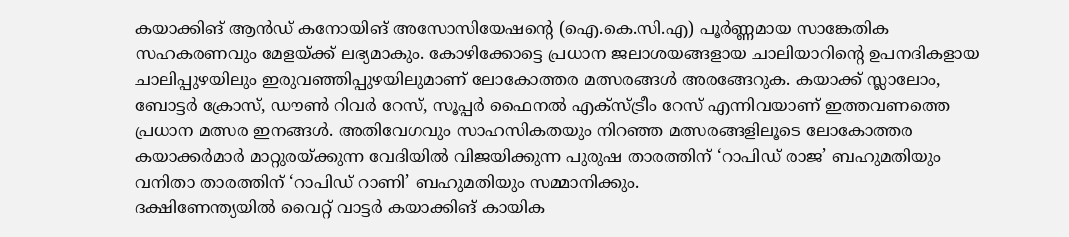കയാക്കിങ് ആൻഡ് കനോയിങ് അസോസിയേഷന്റെ (ഐ.കെ.സി.എ) പൂർണ്ണമായ സാങ്കേതിക സഹകരണവും മേളയ്ക്ക് ലഭ്യമാകും. കോഴിക്കോട്ടെ പ്രധാന ജലാശയങ്ങളായ ചാലിയാറിന്റെ ഉപനദികളായ ചാലിപ്പുഴയിലും ഇരുവഞ്ഞിപ്പുഴയിലുമാണ് ലോകോത്തര മത്സരങ്ങൾ അരങ്ങേറുക. കയാക്ക് സ്ലാലോം, ബോട്ടർ ക്രോസ്, ഡൗൺ റിവർ റേസ്, സൂപ്പർ ഫൈനൽ എക്സ്ട്രീം റേസ് എന്നിവയാണ് ഇത്തവണത്തെ പ്രധാന മത്സര ഇനങ്ങൾ. അതിവേഗവും സാഹസികതയും നിറഞ്ഞ മത്സരങ്ങളിലൂടെ ലോകോത്തര കയാക്കർമാർ മാറ്റുരയ്ക്കുന്ന വേദിയിൽ വിജയിക്കുന്ന പുരുഷ താരത്തിന് ‘റാപിഡ് രാജ’ ബഹുമതിയും വനിതാ താരത്തിന് ‘റാപിഡ് റാണി’ ബഹുമതിയും സമ്മാനിക്കും.
ദക്ഷിണേന്ത്യയിൽ വൈറ്റ് വാട്ടർ കയാക്കിങ് കായിക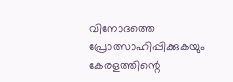വിനോദത്തെ പ്രോത്സാഹിപ്പിക്കുകയും കേരളത്തിന്റെ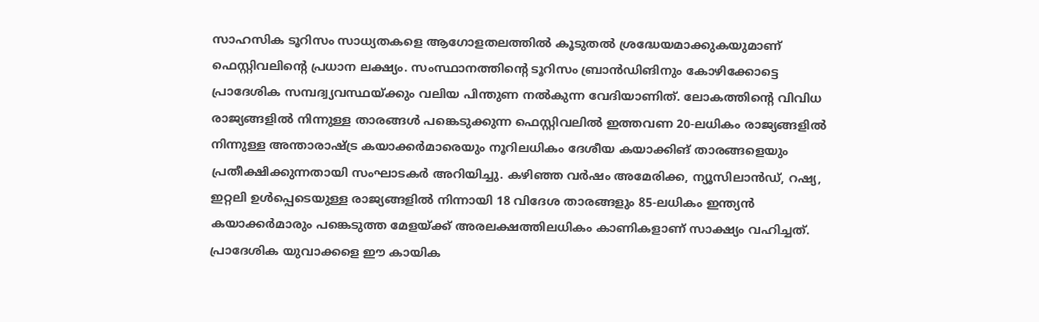സാഹസിക ടൂറിസം സാധ്യതകളെ ആഗോളതലത്തിൽ കൂടുതൽ ശ്രദ്ധേയമാക്കുകയുമാണ് ഫെസ്റ്റിവലിന്റെ പ്രധാന ലക്ഷ്യം. സംസ്ഥാനത്തിന്റെ ടൂറിസം ബ്രാൻഡിങിനും കോഴിക്കോട്ടെ പ്രാദേശിക സമ്പദ്വ്യവസ്ഥയ്ക്കും വലിയ പിന്തുണ നൽകുന്ന വേദിയാണിത്. ലോകത്തിന്റെ വിവിധ രാജ്യങ്ങളിൽ നിന്നുള്ള താരങ്ങൾ പങ്കെടുക്കുന്ന ഫെസ്റ്റിവലിൽ ഇത്തവണ 20-ലധികം രാജ്യങ്ങളിൽ നിന്നുള്ള അന്താരാഷ്ട്ര കയാക്കർമാരെയും നൂറിലധികം ദേശീയ കയാക്കിങ് താരങ്ങളെയും പ്രതീക്ഷിക്കുന്നതായി സംഘാടകർ അറിയിച്ചു. കഴിഞ്ഞ വർഷം അമേരിക്ക, ന്യൂസിലാൻഡ്, റഷ്യ, ഇറ്റലി ഉൾപ്പെടെയുള്ള രാജ്യങ്ങളിൽ നിന്നായി 18 വിദേശ താരങ്ങളും 85-ലധികം ഇന്ത്യൻ കയാക്കർമാരും പങ്കെടുത്ത മേളയ്ക്ക് അരലക്ഷത്തിലധികം കാണികളാണ് സാക്ഷ്യം വഹിച്ചത്.
പ്രാദേശിക യുവാക്കളെ ഈ കായിക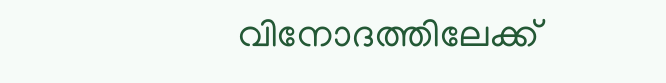വിനോദത്തിലേക്ക്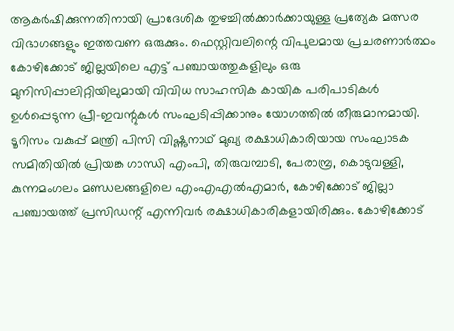ആകർഷിക്കുന്നതിനായി പ്രാദേശിക തുഴച്ചിൽക്കാർക്കായുള്ള പ്രത്യേക മത്സര വിഭാഗങ്ങളും ഇത്തവണ ഒരുക്കും. ഫെസ്റ്റിവലിന്റെ വിപുലമായ പ്രചരണാർത്ഥം കോഴിക്കോട് ജില്ലയിലെ എട്ട് പഞ്ചായത്തുകളിലും ഒരു മുനിസിപ്പാലിറ്റിയിലുമായി വിവിധ സാഹസിക കായിക പരിപാടികൾ ഉൾപ്പെടുന്ന പ്രീ-ഇവന്റുകൾ സംഘടിപ്പിക്കാനും യോഗത്തിൽ തീരുമാനമായി. ടൂറിസം വകുപ്പ് മന്ത്രി പിസി വിഷ്ണുനാഥ് മുഖ്യ രക്ഷാധികാരിയായ സംഘാടക സമിതിയിൽ പ്രിയങ്ക ഗാന്ധി എംപി, തിരുവമ്പാടി, പേരാമ്പ്ര, കൊടുവള്ളി, കുന്നമംഗലം മണ്ഡലങ്ങളിലെ എംഎഎൽഎമാർ, കോഴിക്കോട് ജില്ലാ പഞ്ചായത്ത് പ്രസിഡന്റ് എന്നിവർ രക്ഷാധികാരികളായിരിക്കും. കോഴിക്കോട്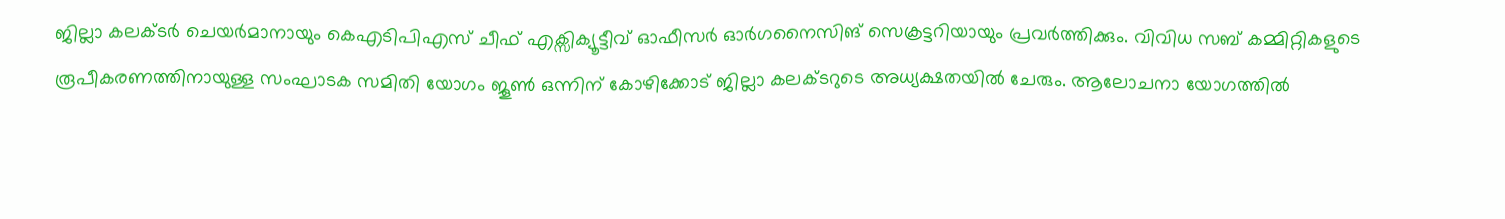ജില്ലാ കലക്ടർ ചെയർമാനായും കെഎടിപിഎസ് ചീഫ് എക്സിക്യൂട്ടീവ് ഓഫീസർ ഓർഗനൈസിങ് സെക്രട്ടറിയായും പ്രവർത്തിക്കും. വിവിധ സബ് കമ്മിറ്റികളുടെ രൂപീകരണത്തിനായുള്ള സംഘാടക സമിതി യോഗം ജൂൺ ഒന്നിന് കോഴിക്കോട് ജില്ലാ കലക്ടറുടെ അധ്യക്ഷതയിൽ ചേരും. ആലോചനാ യോഗത്തിൽ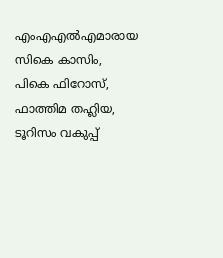എംഎഎൽഎമാരായ സികെ കാസിം, പികെ ഫിറോസ്, ഫാത്തിമ തഹ്ലിയ, ടൂറിസം വകുപ്പ്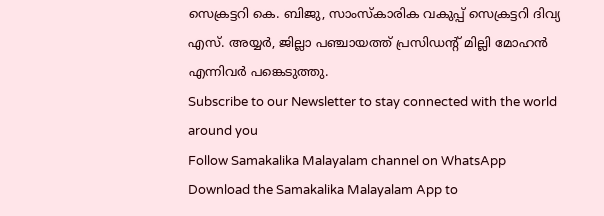സെക്രട്ടറി കെ. ബിജു, സാംസ്കാരിക വകുപ്പ് സെക്രട്ടറി ദിവ്യ എസ്. അയ്യർ, ജില്ലാ പഞ്ചായത്ത് പ്രസിഡന്റ് മില്ലി മോഹൻ എന്നിവർ പങ്കെടുത്തു.
Subscribe to our Newsletter to stay connected with the world around you
Follow Samakalika Malayalam channel on WhatsApp
Download the Samakalika Malayalam App to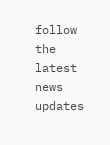follow the latest news updates